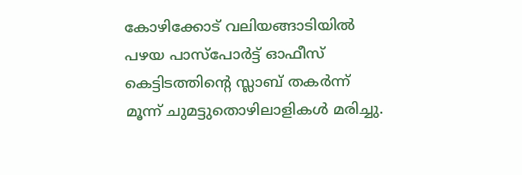കോഴിക്കോട് വലിയങ്ങാടിയിൽ പഴയ പാസ്‌പോർട്ട് ഓഫീസ് കെട്ടിടത്തിന്റെ സ്ലാബ് തകർന്ന് മൂന്ന് ചുമട്ടുതൊഴിലാളികൾ മരിച്ചു.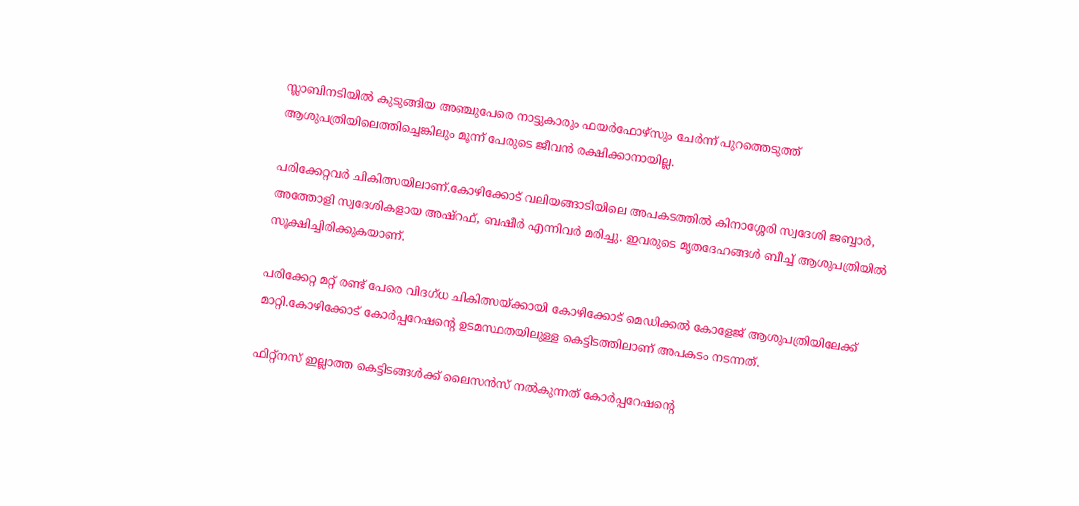സ്ലാബിനടിയിൽ കുടുങ്ങിയ അഞ്ചുപേരെ നാട്ടുകാരും ഫയർഫോഴ്‌സും ചേർന്ന് പുറത്തെടുത്ത് ആശുപത്രിയിലെത്തിച്ചെങ്കിലും മൂന്ന് പേരുടെ ജീവൻ രക്ഷിക്കാനായില്ല.

പരിക്കേറ്റവർ ചികിത്സയിലാണ്.കോഴിക്കോട് വലിയങ്ങാടിയിലെ അപകടത്തിൽ കിനാശ്ശേരി സ്വദേശി ജബ്ബാർ, അത്തോളി സ്വദേശികളായ അഷ്റഫ്, ബഷീർ എന്നിവർ മരിച്ചു. ഇവരുടെ മൃതദേഹങ്ങൾ ബീച്ച് ആശുപത്രിയിൽ സൂക്ഷിച്ചിരിക്കുകയാണ്.

പരിക്കേറ്റ മറ്റ് രണ്ട് പേരെ വിദഗ്ധ ചികിത്സയ്ക്കായി കോഴിക്കോട് മെഡിക്കൽ കോളേജ് ആശുപത്രിയിലേക്ക് മാറ്റി.കോഴിക്കോട് കോർപ്പറേഷൻ്റെ ഉടമസ്ഥതയിലുള്ള കെട്ടിടത്തിലാണ് അപകടം നടന്നത്.

ഫിറ്റ്‌നസ് ഇല്ലാത്ത കെട്ടിടങ്ങൾക്ക് ലൈസൻസ് നൽകുന്നത് കോർപ്പറേഷൻ്റെ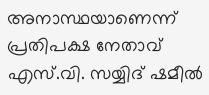അനാസ്ഥയാണെന്ന് പ്രതിപക്ഷ നേതാവ് എസ്.വി. സയ്യിദ് ഷമീൽ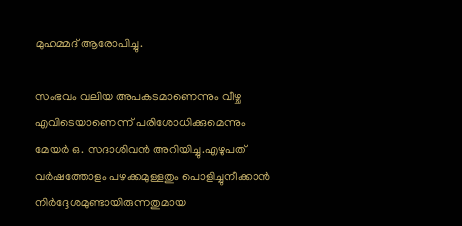മുഹമ്മദ് ആരോപിച്ചു.

സംഭവം വലിയ അപകടമാണെന്നും വീഴ്ച എവിടെയാണെന്ന് പരിശോധിക്കുമെന്നും മേയർ ഒ. സദാശിവൻ അറിയിച്ചു.എഴുപത് വർഷത്തോളം പഴക്കമുള്ളതും പൊളിച്ചുനീക്കാൻ നിർദ്ദേശമുണ്ടായിരുന്നതുമായ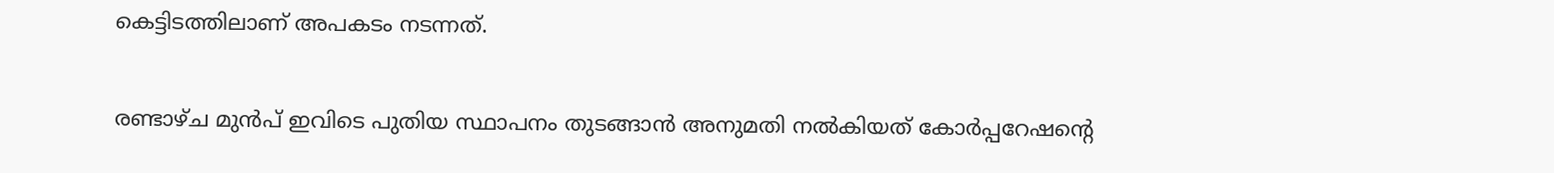കെട്ടിടത്തിലാണ് അപകടം നടന്നത്.

രണ്ടാഴ്ച മുൻപ് ഇവിടെ പുതിയ സ്ഥാപനം തുടങ്ങാൻ അനുമതി നൽകിയത് കോർപ്പറേഷന്റെ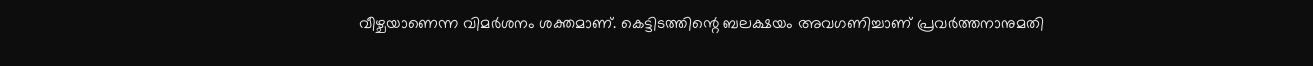വീഴ്ചയാണെന്ന വിമർശനം ശക്തമാണ്. കെട്ടിടത്തിന്റെ ബലക്ഷയം അവഗണിച്ചാണ് പ്രവർത്തനാനുമതി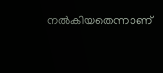നൽകിയതെന്നാണ്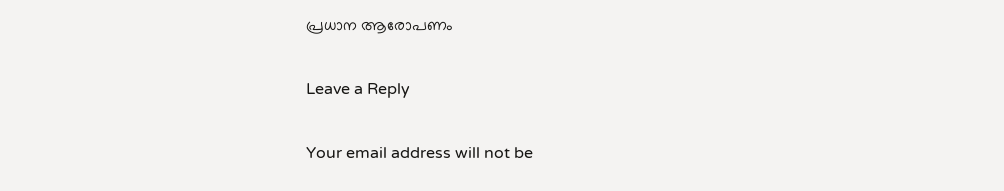പ്രധാന ആരോപണം

Leave a Reply

Your email address will not be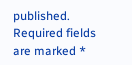published. Required fields are marked *